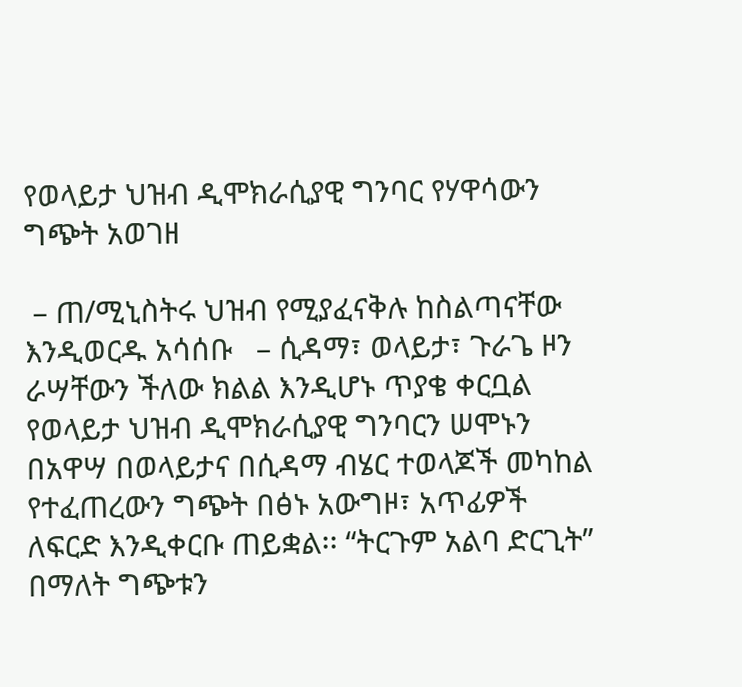የወላይታ ህዝብ ዲሞክራሲያዊ ግንባር የሃዋሳውን ግጭት አወገዘ

 – ጠ/ሚኒስትሩ ህዝብ የሚያፈናቅሉ ከስልጣናቸው እንዲወርዱ አሳሰቡ   – ሲዳማ፣ ወላይታ፣ ጉራጌ ዞን ራሣቸውን ችለው ክልል እንዲሆኑ ጥያቄ ቀርቧል     የወላይታ ህዝብ ዲሞክራሲያዊ ግንባርን ሠሞኑን በአዋሣ በወላይታና በሲዳማ ብሄር ተወላጆች መካከል የተፈጠረውን ግጭት በፅኑ አውግዞ፣ አጥፊዎች ለፍርድ እንዲቀርቡ ጠይቋል፡፡ “ትርጉም አልባ ድርጊት” በማለት ግጭቱን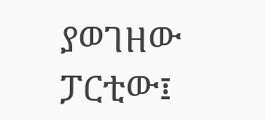ያወገዘው ፓርቲው፤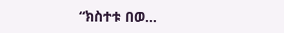“ክስተቱ በወ…